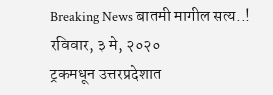Breaking News बातमी मागील सत्य..!
रविवार, ३ मे, २०२०
ट्रकमधून उत्तरप्रदेशात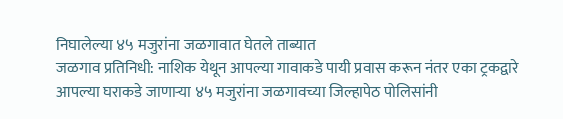निघालेल्या ४५ मजुरांना जळगावात घेतले ताब्यात
जळगाव प्रतिनिधी: नाशिक येथून आपल्या गावाकडे पायी प्रवास करून नंतर एका ट्रकद्वारे आपल्या घराकडे जाणाऱ्या ४५ मजुरांना जळगावच्या जिल्हापेठ पोलिसांनी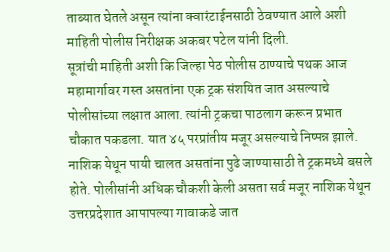ताब्यात घेतले असून त्यांना क्वारंटाईनसाठी ठेवण्यात आले अशी माहिती पोलीस निरीक्षक अकबर पटेल यांनी दिली.
सूत्रांची माहिती अशी कि जिल्हा पेठ पोलीस ठाण्याचे पथक आज महामार्गावर गस्त असतांना एक ट्रक संशयित जात असल्याचे पोलीसांच्या लक्षात आला. त्यांनी ट्रकचा पाठलाग करून प्रभात चौकात पकडला. यात ४५ परप्रांतीय मजूर असल्याचे निष्पन्न झाले. नाशिक येथून पायी चालत असतांना पुढे जाण्यासाठी ते ट्रकमध्ये बसले होते. पोलीसांनी अधिक चौकशी केली असता सर्व मजूर नाशिक येथून उत्तरप्रदेशात आपापल्या गावाकडे जात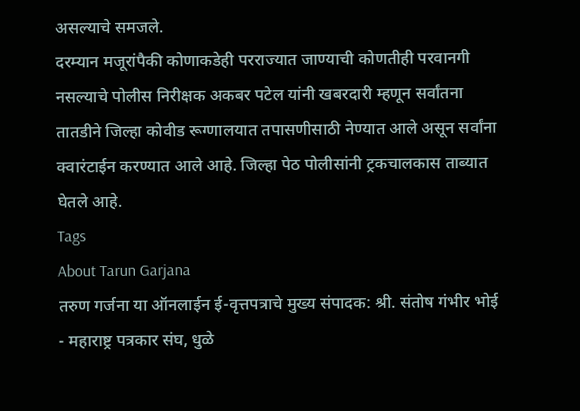असल्याचे समजले.
दरम्यान मजूरांपैकी कोणाकडेही परराज्यात जाण्याची कोणतीही परवानगी नसल्याचे पोलीस निरीक्षक अकबर पटेल यांनी खबरदारी म्हणून सर्वांतना तातडीने जिल्हा कोवीड रूग्णालयात तपासणीसाठी नेण्यात आले असून सर्वांना क्वारंटाईन करण्यात आले आहे. जिल्हा पेठ पोलीसांनी ट्रकचालकास ताब्यात घेतले आहे.
Tags
About Tarun Garjana
तरुण गर्जना या ऑनलाईन ई-वृत्तपत्राचे मुख्य संपादक: श्री. संतोष गंभीर भोई - महाराष्ट्र पत्रकार संघ, धुळे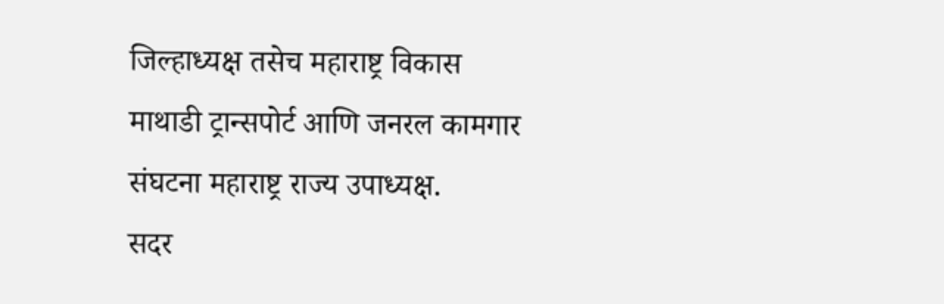जिल्हाध्यक्ष तसेच महाराष्ट्र विकास माथाडी ट्रान्सपोर्ट आणि जनरल कामगार संघटना महाराष्ट्र राज्य उपाध्यक्ष.
सदर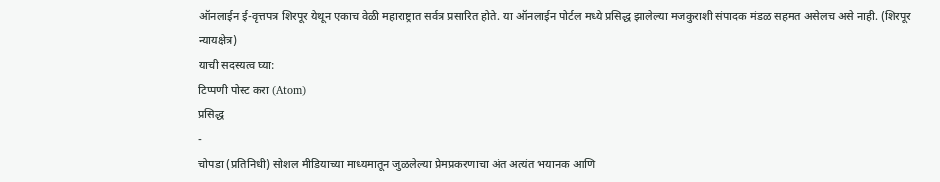ऑनलाईन ई-वृत्तपत्र शिरपूर येथून एकाच वेळी महाराष्ट्रात सर्वत्र प्रसारित होते. या ऑनलाईन पोर्टल मध्ये प्रसिद्ध झालेल्या मजकुराशी संपादक मंडळ सहमत असेलच असे नाही. (शिरपूर न्यायक्षेत्र)
याची सदस्यत्व घ्या:
टिप्पणी पोस्ट करा (Atom)
प्रसिद्ध
-
चोपडा (प्रतिनिधी) सोशल मीडियाच्या माध्यमातून जुळलेल्या प्रेमप्रकरणाचा अंत अत्यंत भयानक आणि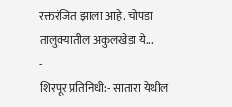रक्तरंजित झाला आहे. चोपडा तालुक्यातील अकुलखेडा ये...
-
शिरपूर प्रतिनिधी:- सातारा येथील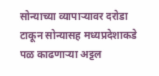सोन्याच्या व्यापाऱ्यावर दरोडा टाकून सोन्यासह मध्यप्रदेशाकडे पळ काढणाऱ्या अट्टल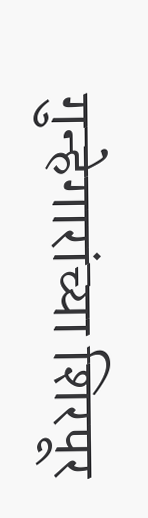गुन्हेगारांच्या शिरपूर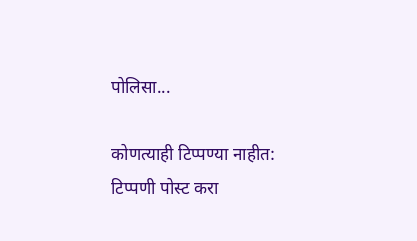पोलिसा...

कोणत्याही टिप्पण्या नाहीत:
टिप्पणी पोस्ट करा